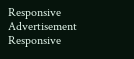Responsive Advertisement
Responsive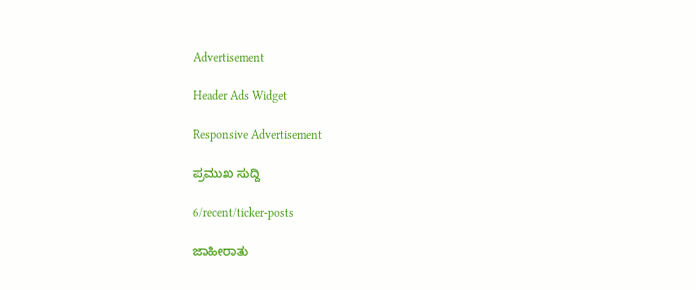Advertisement

Header Ads Widget

Responsive Advertisement

ಪ್ರಮುಖ ಸುದ್ದಿ

6/recent/ticker-posts

ಜಾಹೀರಾತು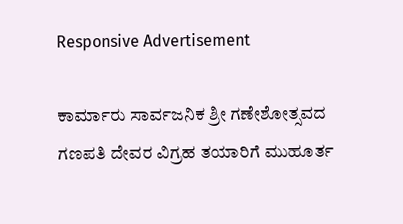Responsive Advertisement

ಕಾರ್ಮಾರು ಸಾರ್ವಜನಿಕ ಶ್ರೀ ಗಣೇಶೋತ್ಸವದ ಗಣಪತಿ ದೇವರ ವಿಗ್ರಹ ತಯಾರಿಗೆ ಮುಹೂರ್ತ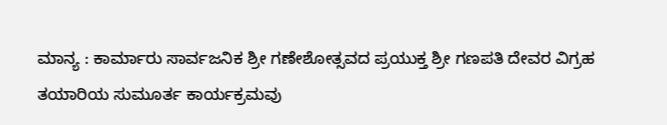ಮಾನ್ಯ : ಕಾರ್ಮಾರು ಸಾರ್ವಜನಿಕ ಶ್ರೀ ಗಣೇಶೋತ್ಸವದ ಪ್ರಯುಕ್ತ ಶ್ರೀ ಗಣಪತಿ ದೇವರ ವಿಗ್ರಹ ತಯಾರಿಯ ಸುಮೂರ್ತ ಕಾರ್ಯಕ್ರಮವು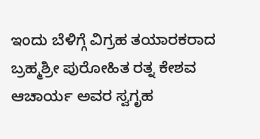ಇಂದು ಬೆಳಿಗ್ಗೆ ವಿಗ್ರಹ ತಯಾರಕರಾದ ಬ್ರಹ್ಮಶ್ರೀ ಪುರೋಹಿತ ರತ್ನ ಕೇಶವ ಆಚಾರ್ಯ ಅವರ ಸ್ವಗೃಹ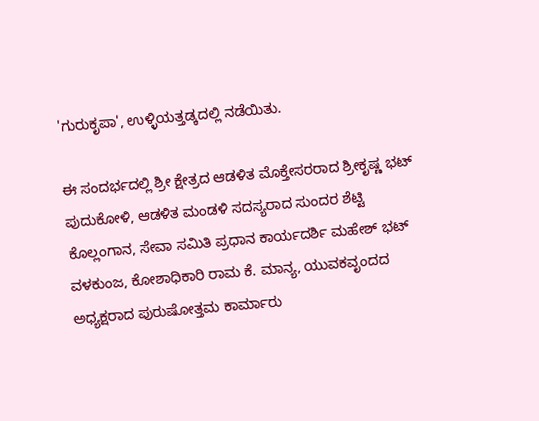'ಗುರುಕೃಪಾ', ಉಳ್ಳಿಯತ್ತಡ್ಕದಲ್ಲಿ ನಡೆಯಿತು.

ಈ ಸಂದರ್ಭದಲ್ಲಿ ಶ್ರೀ ಕ್ಷೇತ್ರದ ಆಡಳಿತ ಮೊಕ್ತೇಸರರಾದ ಶ್ರೀಕೃಷ್ಣ ಭಟ್ ಪುದುಕೋಳಿ, ಆಡಳಿತ ಮಂಡಳಿ ಸದಸ್ಯರಾದ ಸುಂದರ ಶೆಟ್ಟಿ ಕೊಲ್ಲಂಗಾನ, ಸೇವಾ ಸಮಿತಿ ಪ್ರಧಾನ ಕಾರ್ಯದರ್ಶಿ ಮಹೇಶ್ ಭಟ್ ವಳಕುಂಜ, ಕೋಶಾಧಿಕಾರಿ ರಾಮ ಕೆ. ಮಾನ್ಯ, ಯುವಕವೃಂದದ ಅಧ್ಯಕ್ಷರಾದ ಪುರುಷೋತ್ತಮ ಕಾರ್ಮಾರು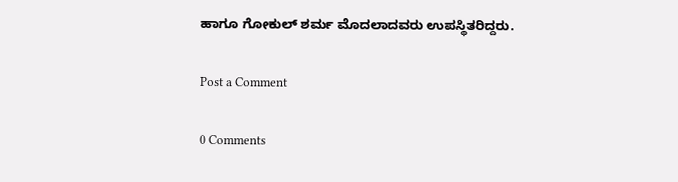ಹಾಗೂ ಗೋಕುಲ್ ಶರ್ಮ ಮೊದಲಾದವರು ಉಪಸ್ಥಿತರಿದ್ದರು.

Post a Comment

0 Comments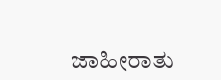ಜಾಹೀರಾತು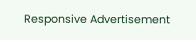Responsive Advertisement